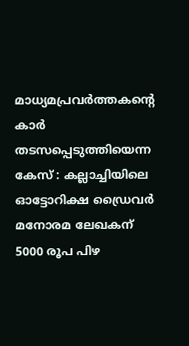മാധ്യമപ്രവർത്തകന്റെ കാർ തടസപ്പെടുത്തിയെന്ന കേസ് : കല്ലാച്ചിയിലെ ഓട്ടോറിക്ഷ ഡ്രൈവർ മനോരമ ലേഖകന് 5000 രൂപ പിഴ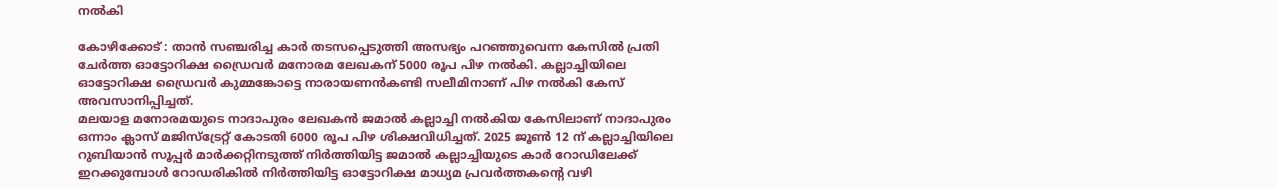നൽകി

കോഴിക്കോട് : താൻ സഞ്ചരിച്ച കാർ തടസപ്പെടുത്തി അസഭ്യം പറഞ്ഞുവെന്ന കേസിൽ പ്രതി ചേർത്ത ഓട്ടോറിക്ഷ ഡ്രൈവർ മനോരമ ലേഖകന് 5000 രൂപ പിഴ നൽകി. കല്ലാച്ചിയിലെ ഓട്ടോറിക്ഷ ഡ്രൈവർ കുമ്മങ്കോട്ടെ നാരായണൻകണ്ടി സലീമിനാണ് പിഴ നൽകി കേസ് അവസാനിപ്പിച്ചത്.
മലയാള മനോരമയുടെ നാദാപുരം ലേഖകൻ ജമാൽ കല്ലാച്ചി നൽകിയ കേസിലാണ് നാദാപുരം ഒന്നാം ക്ലാസ് മജിസ്ട്രേറ്റ് കോടതി 6000 രൂപ പിഴ ശിക്ഷവിധിച്ചത്. 2025 ജൂൺ 12 ന് കല്ലാച്ചിയിലെ റുബിയാൻ സൂപ്പർ മാർക്കറ്റിനടുത്ത് നിർത്തിയിട്ട ജമാൽ കല്ലാച്ചിയുടെ കാർ റോഡിലേക്ക് ഇറക്കുമ്പോൾ റോഡരികിൽ നിർത്തിയിട്ട ഓട്ടോറിക്ഷ മാധ്യമ പ്രവർത്തകൻ്റെ വഴി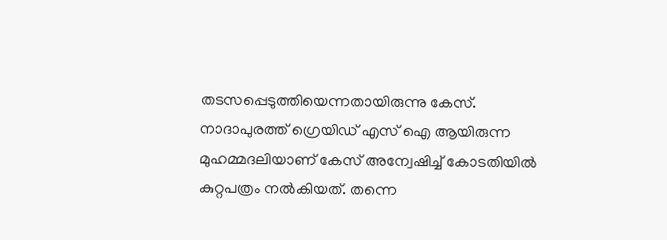തടസപ്പെടുത്തിയെന്നതായിരുന്നു കേസ്.
നാദാപുരത്ത് ഗ്രെയിഡ് എസ് ഐ ആയിരുന്ന മുഹമ്മദലിയാണ് കേസ് അന്വേഷിച്ച് കോടതിയിൽ കുറ്റപത്രം നൽകിയത്. തന്നെ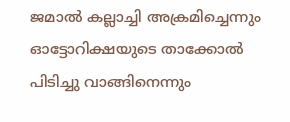ജമാൽ കല്ലാച്ചി അക്രമിച്ചെന്നും ഓട്ടോറിക്ഷയുടെ താക്കോൽ പിടിച്ചു വാങ്ങിനെന്നും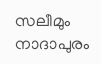സലീമും നാദാപുരം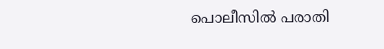പൊലീസിൽ പരാതി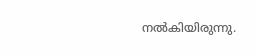നൽകിയിരുന്നു.